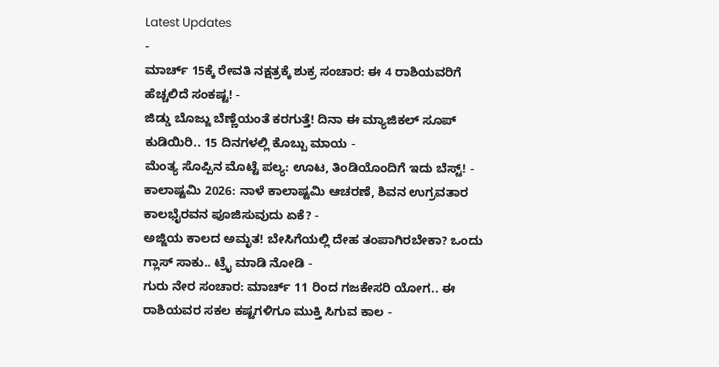Latest Updates
-
ಮಾರ್ಚ್ 15ಕ್ಕೆ ರೇವತಿ ನಕ್ಷತ್ರಕ್ಕೆ ಶುಕ್ರ ಸಂಚಾರ: ಈ 4 ರಾಶಿಯವರಿಗೆ ಹೆಚ್ಚಲಿದೆ ಸಂಕಷ್ಟ! -
ಜಿಡ್ಡು ಬೊಜ್ಜು ಬೆಣ್ಣೆಯಂತೆ ಕರಗುತ್ತೆ! ದಿನಾ ಈ ಮ್ಯಾಜಿಕಲ್ ಸೂಪ್ ಕುಡಿಯಿರಿ.. 15 ದಿನಗಳಲ್ಲಿ ಕೊಬ್ಬು ಮಾಯ -
ಮೆಂತ್ಯ ಸೊಪ್ಪಿನ ಮೊಟ್ಟೆ ಪಲ್ಯ: ಊಟ, ತಿಂಡಿಯೊಂದಿಗೆ ಇದು ಬೆಸ್ಟ್! -
ಕಾಲಾಷ್ಟಮಿ 2026: ನಾಳೆ ಕಾಲಾಷ್ಟಮಿ ಆಚರಣೆ, ಶಿವನ ಉಗ್ರವತಾರ ಕಾಲಭೈರವನ ಪೂಜಿಸುವುದು ಏಕೆ? -
ಅಜ್ಜಿಯ ಕಾಲದ ಅಮೃತ! ಬೇಸಿಗೆಯಲ್ಲಿ ದೇಹ ತಂಪಾಗಿರಬೇಕಾ? ಒಂದು ಗ್ಲಾಸ್ ಸಾಕು.. ಟ್ರೈ ಮಾಡಿ ನೋಡಿ -
ಗುರು ನೇರ ಸಂಚಾರ: ಮಾರ್ಚ್ 11 ರಿಂದ ಗಜಕೇಸರಿ ಯೋಗ.. ಈ ರಾಶಿಯವರ ಸಕಲ ಕಷ್ಟಗಳಿಗೂ ಮುಕ್ತಿ ಸಿಗುವ ಕಾಲ -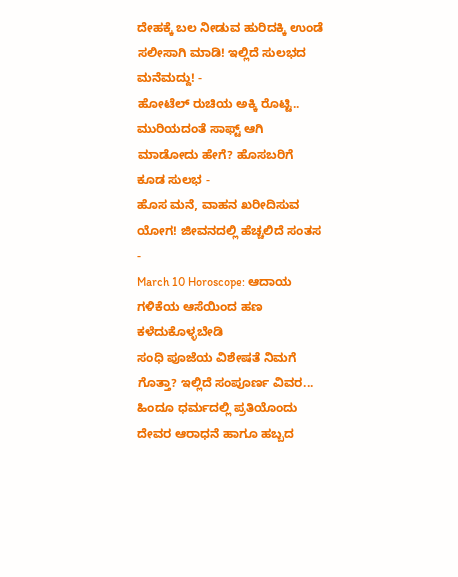ದೇಹಕ್ಕೆ ಬಲ ನೀಡುವ ಹುರಿದಕ್ಕಿ ಉಂಡೆ ಸಲೀಸಾಗಿ ಮಾಡಿ! ಇಲ್ಲಿದೆ ಸುಲಭದ ಮನೆಮದ್ದು! -
ಹೋಟೆಲ್ ರುಚಿಯ ಅಕ್ಕಿ ರೊಟ್ಟಿ.. ಮುರಿಯದಂತೆ ಸಾಫ್ಟ್ ಆಗಿ ಮಾಡೋದು ಹೇಗೆ? ಹೊಸಬರಿಗೆ ಕೂಡ ಸುಲಭ -
ಹೊಸ ಮನೆ, ವಾಹನ ಖರೀದಿಸುವ ಯೋಗ! ಜೀವನದಲ್ಲಿ ಹೆಚ್ಚಲಿದೆ ಸಂತಸ -
March 10 Horoscope: ಆದಾಯ ಗಳಿಕೆಯ ಆಸೆಯಿಂದ ಹಣ ಕಳೆದುಕೊಳ್ಳಬೇಡಿ
ಸಂಧಿ ಪೂಜೆಯ ವಿಶೇಷತೆ ನಿಮಗೆ ಗೊತ್ತಾ? ಇಲ್ಲಿದೆ ಸಂಪೂರ್ಣ ವಿವರ...
ಹಿಂದೂ ಧರ್ಮದಲ್ಲಿ ಪ್ರತಿಯೊಂದು ದೇವರ ಆರಾಧನೆ ಹಾಗೂ ಹಬ್ಬದ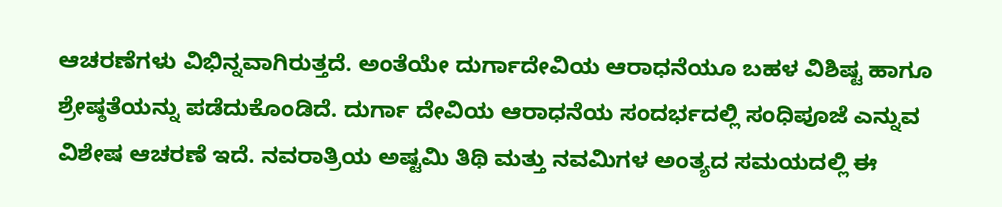ಆಚರಣೆಗಳು ವಿಭಿನ್ನವಾಗಿರುತ್ತದೆ. ಅಂತೆಯೇ ದುರ್ಗಾದೇವಿಯ ಆರಾಧನೆಯೂ ಬಹಳ ವಿಶಿಷ್ಟ ಹಾಗೂ ಶ್ರೇಷ್ಠತೆಯನ್ನು ಪಡೆದುಕೊಂಡಿದೆ. ದುರ್ಗಾ ದೇವಿಯ ಆರಾಧನೆಯ ಸಂದರ್ಭದಲ್ಲಿ ಸಂಧಿಪೂಜೆ ಎನ್ನುವ ವಿಶೇಷ ಆಚರಣೆ ಇದೆ. ನವರಾತ್ರಿಯ ಅಷ್ಟಮಿ ತಿಥಿ ಮತ್ತು ನವಮಿಗಳ ಅಂತ್ಯದ ಸಮಯದಲ್ಲಿ ಈ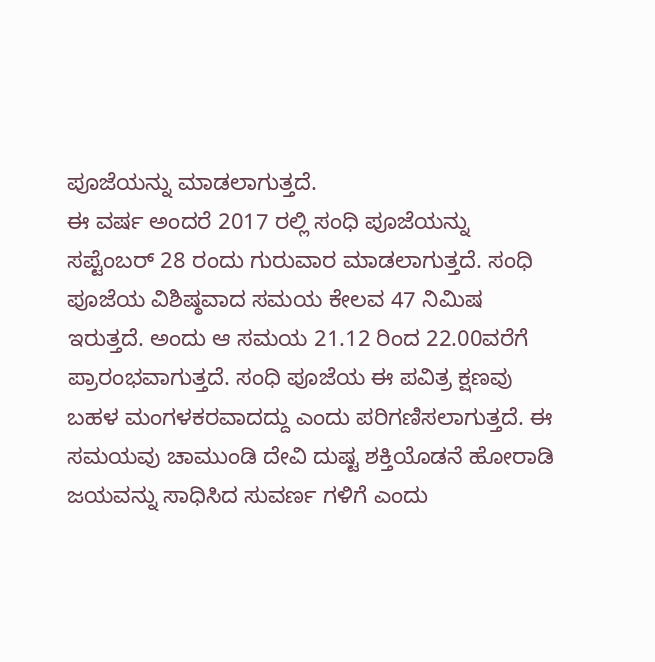ಪೂಜೆಯನ್ನು ಮಾಡಲಾಗುತ್ತದೆ.
ಈ ವರ್ಷ ಅಂದರೆ 2017 ರಲ್ಲಿ ಸಂಧಿ ಪೂಜೆಯನ್ನು ಸಪ್ಟೆಂಬರ್ 28 ರಂದು ಗುರುವಾರ ಮಾಡಲಾಗುತ್ತದೆ. ಸಂಧಿ ಪೂಜೆಯ ವಿಶಿಷ್ಠವಾದ ಸಮಯ ಕೇಲವ 47 ನಿಮಿಷ ಇರುತ್ತದೆ. ಅಂದು ಆ ಸಮಯ 21.12 ರಿಂದ 22.00ವರೆಗೆ ಪ್ರಾರಂಭವಾಗುತ್ತದೆ. ಸಂಧಿ ಪೂಜೆಯ ಈ ಪವಿತ್ರ ಕ್ಷಣವು ಬಹಳ ಮಂಗಳಕರವಾದದ್ದು ಎಂದು ಪರಿಗಣಿಸಲಾಗುತ್ತದೆ. ಈ ಸಮಯವು ಚಾಮುಂಡಿ ದೇವಿ ದುಷ್ಟ ಶಕ್ತಿಯೊಡನೆ ಹೋರಾಡಿ ಜಯವನ್ನು ಸಾಧಿಸಿದ ಸುವರ್ಣ ಗಳಿಗೆ ಎಂದು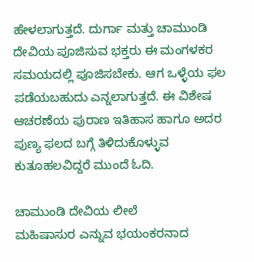ಹೇಳಲಾಗುತ್ತದೆ. ದುರ್ಗಾ ಮತ್ತು ಚಾಮುಂಡಿ ದೇವಿಯ ಪೂಜಿಸುವ ಭಕ್ತರು ಈ ಮಂಗಳಕರ ಸಮಯದಲ್ಲಿ ಪೂಜಿಸಬೇಕು. ಆಗ ಒಳ್ಳೆಯ ಫಲ ಪಡೆಯಬಹುದು ಎನ್ನಲಾಗುತ್ತದೆ. ಈ ವಿಶೇಷ ಆಚರಣೆಯ ಪುರಾಣ ಇತಿಹಾಸ ಹಾಗೂ ಅದರ ಪುಣ್ಯ ಫಲದ ಬಗ್ಗೆ ತಿಳಿದುಕೊಳ್ಳುವ ಕುತೂಹಲವಿದ್ದರೆ ಮುಂದೆ ಓದಿ.

ಚಾಮುಂಡಿ ದೇವಿಯ ಲೀಲೆ
ಮಹಿಷಾಸುರ ಎನ್ನುವ ಭಯಂಕರನಾದ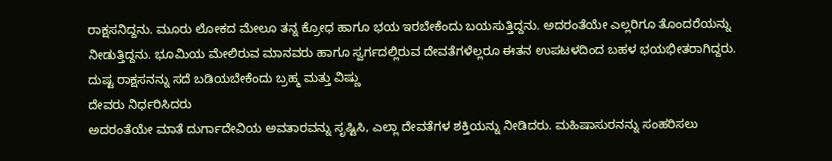ರಾಕ್ಷಸನಿದ್ದನು. ಮೂರು ಲೋಕದ ಮೇಲೂ ತನ್ನ ಕ್ರೋಧ ಹಾಗೂ ಭಯ ಇರಬೇಕೆಂದು ಬಯಸುತ್ತಿದ್ದನು. ಅದರಂತೆಯೇ ಎಲ್ಲರಿಗೂ ತೊಂದರೆಯನ್ನು ನೀಡುತ್ತಿದ್ದನು. ಭೂಮಿಯ ಮೇಲಿರುವ ಮಾನವರು ಹಾಗೂ ಸ್ವರ್ಗದಲ್ಲಿರುವ ದೇವತೆಗಳೆಲ್ಲರೂ ಈತನ ಉಪಟಳದಿಂದ ಬಹಳ ಭಯಭೀತರಾಗಿದ್ದರು. ದುಷ್ಟ ರಾಕ್ಷಸನನ್ನು ಸದೆ ಬಡಿಯಬೇಕೆಂದು ಬ್ರಹ್ಮ ಮತ್ತು ವಿಷ್ಣು
ದೇವರು ನಿರ್ಧರಿಸಿದರು
ಅದರಂತೆಯೇ ಮಾತೆ ದುರ್ಗಾದೇವಿಯ ಅವತಾರವನ್ನು ಸೃಷ್ಟಿಸಿ, ಎಲ್ಲಾ ದೇವತೆಗಳ ಶಕ್ತಿಯನ್ನು ನೀಡಿದರು. ಮಹಿಷಾಸುರನನ್ನು ಸಂಹರಿಸಲು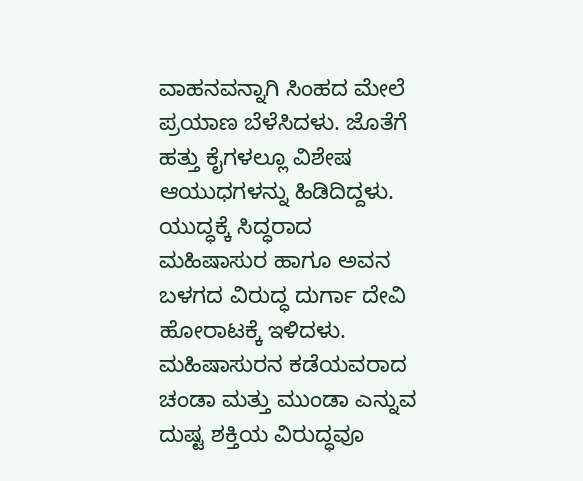ವಾಹನವನ್ನಾಗಿ ಸಿಂಹದ ಮೇಲೆ ಪ್ರಯಾಣ ಬೆಳೆಸಿದಳು. ಜೊತೆಗೆ ಹತ್ತು ಕೈಗಳಲ್ಲೂ ವಿಶೇಷ ಆಯುಧಗಳನ್ನು ಹಿಡಿದಿದ್ದಳು. ಯುದ್ಧಕ್ಕೆ ಸಿದ್ಧರಾದ ಮಹಿಷಾಸುರ ಹಾಗೂ ಅವನ ಬಳಗದ ವಿರುದ್ಧ ದುರ್ಗಾ ದೇವಿ ಹೋರಾಟಕ್ಕೆ ಇಳಿದಳು.
ಮಹಿಷಾಸುರನ ಕಡೆಯವರಾದ ಚಂಡಾ ಮತ್ತು ಮುಂಡಾ ಎನ್ನುವ ದುಷ್ಟ ಶಕ್ತಿಯ ವಿರುದ್ಧವೂ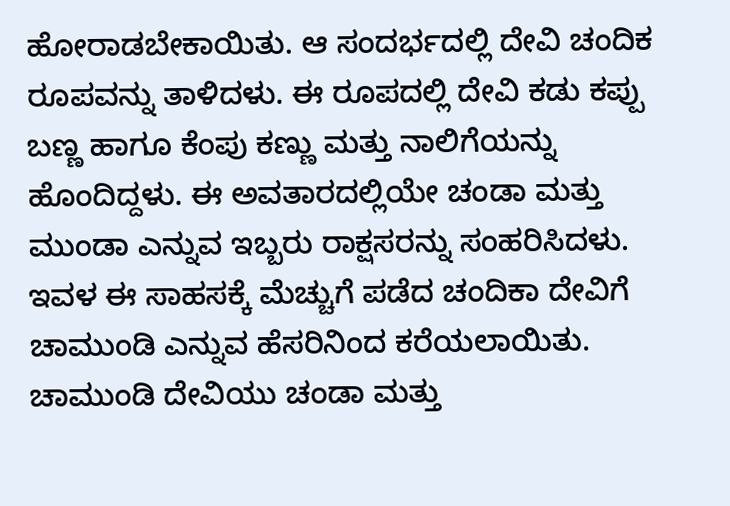ಹೋರಾಡಬೇಕಾಯಿತು. ಆ ಸಂದರ್ಭದಲ್ಲಿ ದೇವಿ ಚಂದಿಕ ರೂಪವನ್ನು ತಾಳಿದಳು. ಈ ರೂಪದಲ್ಲಿ ದೇವಿ ಕಡು ಕಪ್ಪು ಬಣ್ಣ ಹಾಗೂ ಕೆಂಪು ಕಣ್ಣು ಮತ್ತು ನಾಲಿಗೆಯನ್ನು ಹೊಂದಿದ್ದಳು. ಈ ಅವತಾರದಲ್ಲಿಯೇ ಚಂಡಾ ಮತ್ತು ಮುಂಡಾ ಎನ್ನುವ ಇಬ್ಬರು ರಾಕ್ಷಸರನ್ನು ಸಂಹರಿಸಿದಳು. ಇವಳ ಈ ಸಾಹಸಕ್ಕೆ ಮೆಚ್ಚುಗೆ ಪಡೆದ ಚಂದಿಕಾ ದೇವಿಗೆ ಚಾಮುಂಡಿ ಎನ್ನುವ ಹೆಸರಿನಿಂದ ಕರೆಯಲಾಯಿತು. ಚಾಮುಂಡಿ ದೇವಿಯು ಚಂಡಾ ಮತ್ತು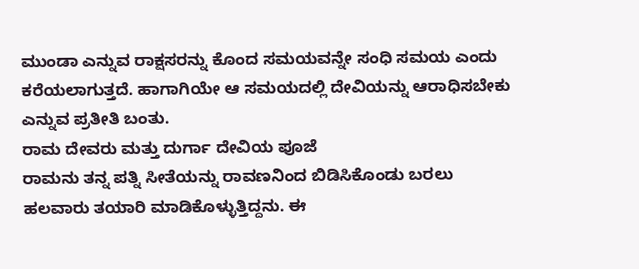ಮುಂಡಾ ಎನ್ನುವ ರಾಕ್ಷಸರನ್ನು ಕೊಂದ ಸಮಯವನ್ನೇ ಸಂಧಿ ಸಮಯ ಎಂದು ಕರೆಯಲಾಗುತ್ತದೆ. ಹಾಗಾಗಿಯೇ ಆ ಸಮಯದಲ್ಲಿ ದೇವಿಯನ್ನು ಆರಾಧಿಸಬೇಕು ಎನ್ನುವ ಪ್ರತೀತಿ ಬಂತು.
ರಾಮ ದೇವರು ಮತ್ತು ದುರ್ಗಾ ದೇವಿಯ ಪೂಜೆ
ರಾಮನು ತನ್ನ ಪತ್ನಿ ಸೀತೆಯನ್ನು ರಾವಣನಿಂದ ಬಿಡಿಸಿಕೊಂಡು ಬರಲು ಹಲವಾರು ತಯಾರಿ ಮಾಡಿಕೊಳ್ಳುತ್ತಿದ್ದನು. ಈ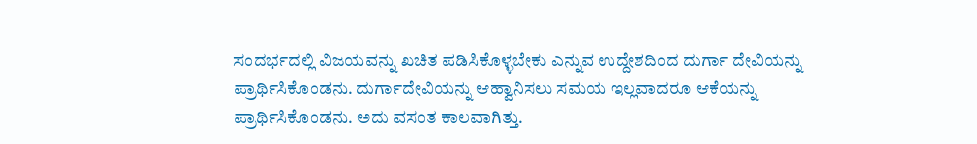ಸಂದರ್ಭದಲ್ಲಿ ವಿಜಯವನ್ನು ಖಚಿತ ಪಡಿಸಿಕೊಳ್ಳಬೇಕು ಎನ್ನುವ ಉದ್ದೇಶದಿಂದ ದುರ್ಗಾ ದೇವಿಯನ್ನು ಪ್ರಾರ್ಥಿಸಿಕೊಂಡನು. ದುರ್ಗಾದೇವಿಯನ್ನು ಆಹ್ವಾನಿಸಲು ಸಮಯ ಇಲ್ಲವಾದರೂ ಆಕೆಯನ್ನು ಪ್ರಾರ್ಥಿಸಿಕೊಂಡನು. ಅದು ವಸಂತ ಕಾಲವಾಗಿತ್ತು.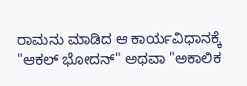ರಾಮನು ಮಾಡಿದ ಆ ಕಾರ್ಯವಿಧಾನಕ್ಕೆ "ಆಕಲ್ ಭೋದನ್" ಅಥವಾ "ಅಕಾಲಿಕ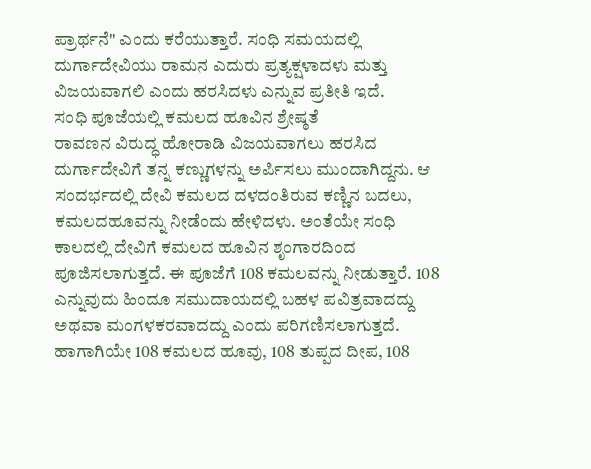ಪ್ರಾರ್ಥನೆ" ಎಂದು ಕರೆಯುತ್ತಾರೆ. ಸಂಧಿ ಸಮಯದಲ್ಲಿ ದುರ್ಗಾದೇವಿಯು ರಾಮನ ಎದುರು ಪ್ರತ್ಯಕ್ಷಳಾದಳು ಮತ್ತು ವಿಜಯವಾಗಲಿ ಎಂದು ಹರಸಿದಳು ಎನ್ನುವ ಪ್ರತೀತಿ ಇದೆ.
ಸಂಧಿ ಪೂಜೆಯಲ್ಲಿ ಕಮಲದ ಹೂವಿನ ಶ್ರೇಷ್ಠತೆ
ರಾವಣನ ವಿರುದ್ಧ ಹೋರಾಡಿ ವಿಜಯವಾಗಲು ಹರಸಿದ ದುರ್ಗಾದೇವಿಗೆ ತನ್ನ ಕಣ್ಣುಗಳನ್ನು ಅರ್ಪಿಸಲು ಮುಂದಾಗಿದ್ದನು. ಆ ಸಂದರ್ಭದಲ್ಲಿ ದೇವಿ ಕಮಲದ ದಳದಂತಿರುವ ಕಣ್ಣಿನ ಬದಲು, ಕಮಲದಹೂವನ್ನು ನೀಡೆಂದು ಹೇಳಿದಳು. ಅಂತೆಯೇ ಸಂಧಿ ಕಾಲದಲ್ಲಿ ದೇವಿಗೆ ಕಮಲದ ಹೂವಿನ ಶೃಂಗಾರದಿಂದ ಪೂಜಿಸಲಾಗುತ್ತದೆ. ಈ ಪೂಜೆಗೆ 108 ಕಮಲವನ್ನು ನೀಡುತ್ತಾರೆ. 108 ಎನ್ನುವುದು ಹಿಂದೂ ಸಮುದಾಯದಲ್ಲಿ ಬಹಳ ಪವಿತ್ರವಾದದ್ದು ಅಥವಾ ಮಂಗಳಕರವಾದದ್ದು ಎಂದು ಪರಿಗಣಿಸಲಾಗುತ್ತದೆ. ಹಾಗಾಗಿಯೇ 108 ಕಮಲದ ಹೂವು, 108 ತುಪ್ಪದ ದೀಪ, 108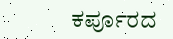ಕರ್ಪೂರದ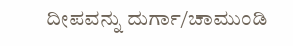ದೀಪವನ್ನು ದುರ್ಗಾ/ಚಾಮುಂಡಿ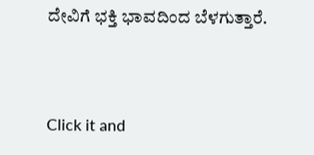ದೇವಿಗೆ ಭಕ್ತಿ ಭಾವದಿಂದ ಬೆಳಗುತ್ತಾರೆ.



Click it and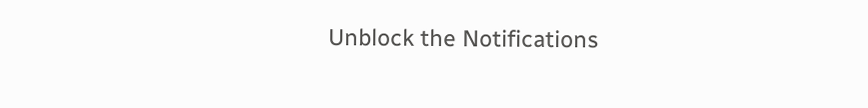Unblock the Notifications